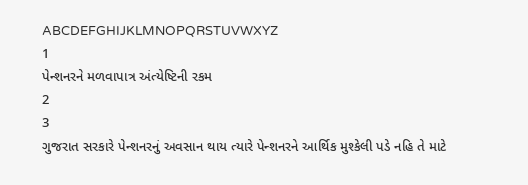ABCDEFGHIJKLMNOPQRSTUVWXYZ
1
પેન્શનરને મળવાપાત્ર અંત્યેષ્ટિની રકમ
2
3
ગુજરાત સરકારે પેન્શનરનું અવસાન થાય ત્યારે પેન્શનરને આર્થિક મુશ્કેલી પડે નહિ તે માટે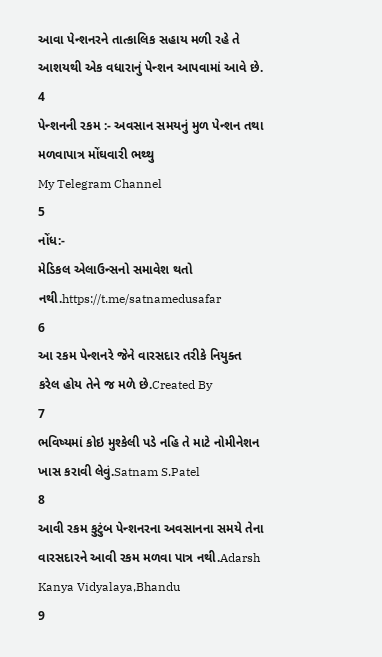આવા પેન્શનરને તાત્કાલિક સહાય મળી રહે તે આશયથી એક વધારાનું પેન્શન આપવામાં આવે છે.
4
પેન્શનની રકમ :- અવસાન સમયનું મુળ પેન્શન તથા મળવાપાત્ર મોંઘવારી ભથ્થુ
My Telegram Channel
5
નોંધ:-
મેડિકલ એલાઉન્સનો સમાવેશ થતો નથી.https://t.me/satnamedusafar
6
આ રકમ પેન્શનરે જેને વારસદાર તરીકે નિયુક્ત કરેલ હોય તેને જ મળે છે.Created By
7
ભવિષ્યમાં કોઇ મુશ્કેલી પડે નહિ તે માટે નોમીનેશન ખાસ કરાવી લેવું.Satnam S.Patel
8
આવી રકમ કુટુંબ પેન્શનરના અવસાનના સમયે તેના વારસદારને આવી રકમ મળવા પાત્ર નથી.Adarsh Kanya Vidyalaya,Bhandu
9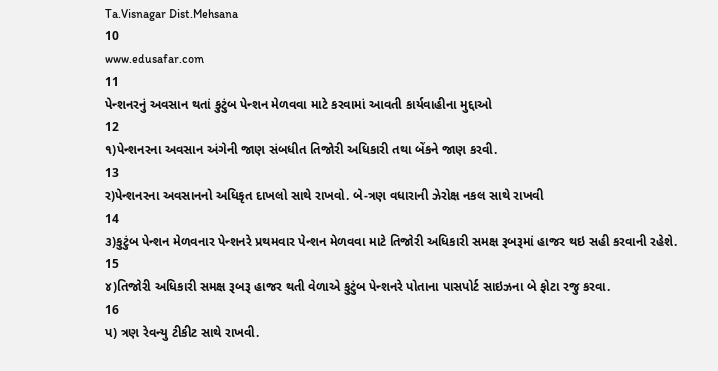Ta.Visnagar Dist.Mehsana
10
www.edusafar.com
11
પેન્શનરનું અવસાન થતાં કુટુંબ પેન્શન મેળવવા માટે કરવામાં આવતી કાર્યવાહીના મુદ્દાઓ
12
૧)પેન્શનરના અવસાન અંગેની જાણ સંબધીત તિજોરી અધિકારી તથા બેંકને જાણ કરવી.
13
ર)પેન્શનરના અવસાનનો અધિકૃત દાખલો સાથે રાખવો. બે-ત્રણ વધારાની ઝેરોક્ષ નકલ સાથે રાખવી
14
૩)કુટુંબ પેન્શન મેળવનાર પેન્શનરે પ્રથમવાર પેન્શન મેળવવા માટે તિજોરી અધિકારી સમક્ષ રૂબરૂમાં હાજર થઇ સહી કરવાની રહેશે.
15
૪)તિજોરી અધિકારી સમક્ષ રૂબરૂ હાજર થતી વેળાએ કુટુંબ પેન્શનરે પોતાના પાસપોર્ટ સાઇઝના બે ફોટા રજુ કરવા.
16
પ) ત્રણ રેવન્યુ ટીકીટ સાથે રાખવી.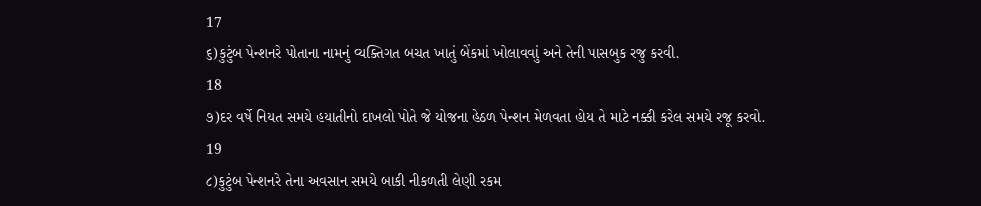17
૬)કુટુંબ પેન્શનરે પોતાના નામનું વ્યક્તિગત બચત ખાતું બેંકમાં ખોલાવવાું અને તેની પાસબુક રજુ કરવી.
18
૭)દર વર્ષે નિયત સમયે હયાતીનો દાખલો પોતે જે યોજના હેઠળ પેન્શન મેળવતા હોય તે માટે નક્કી કરેલ સમયે રજૂ કરવો.
19
૮)કુટુંબ પેન્શનરે તેના અવસાન સમયે બાકી નીકળતી લેણી રકમ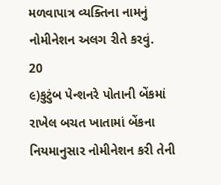મળવાપાત્ર વ્યક્તિના નામનું નોમીનેશન અલગ રીતે કરવું.
20
૯)કુટુંબ પેન્શનરે પોતાની બેંકમાં રાખેલ બચત ખાતામાં બેંકના નિયમાનુસાર નોમીનેશન કરી તેની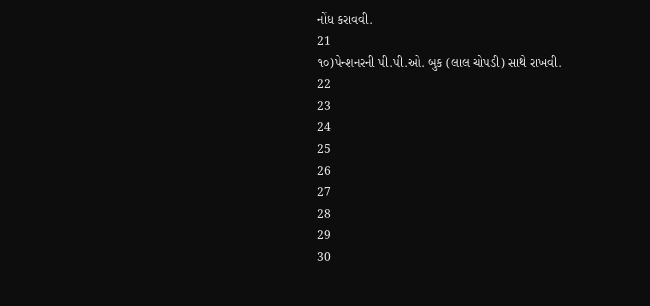નોંધ કરાવવી.
21
૧૦)પેન્શનરની પી.પી.ઓ. બુક (લાલ ચોપડી) સાથે રાખવી.
22
23
24
25
26
27
28
29
30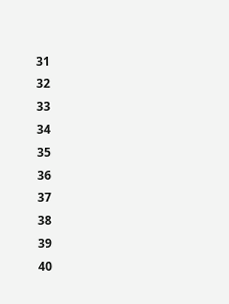31
32
33
34
35
36
37
38
39
40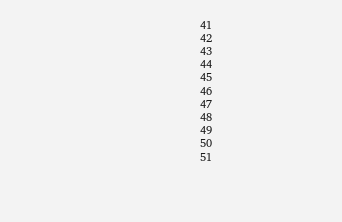41
42
43
44
45
46
47
48
49
50
51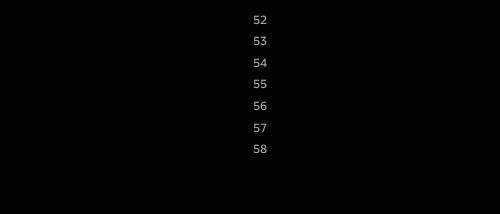52
53
54
55
56
57
58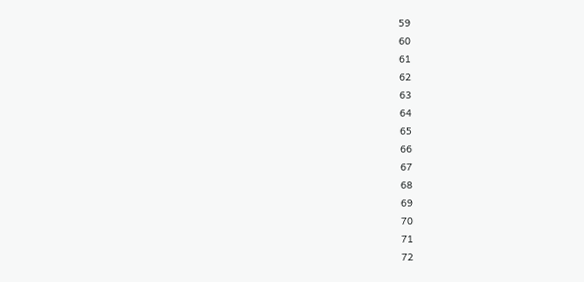59
60
61
62
63
64
65
66
67
68
69
70
71
72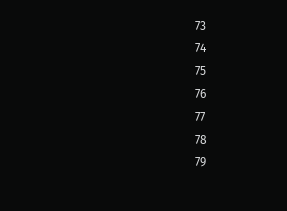73
74
75
76
77
78
79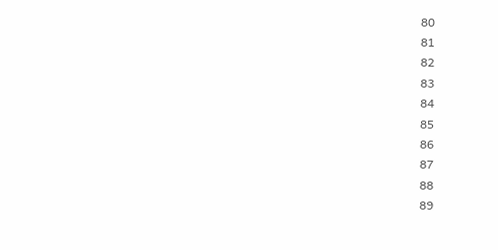80
81
82
83
84
85
86
87
88
89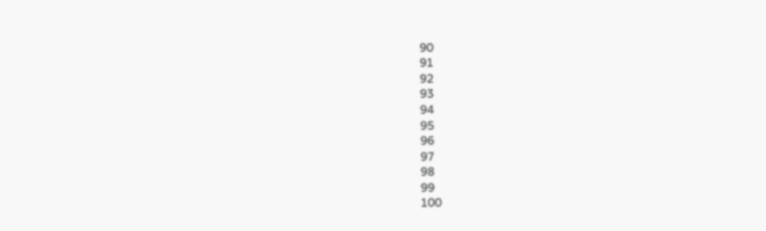90
91
92
93
94
95
96
97
98
99
100